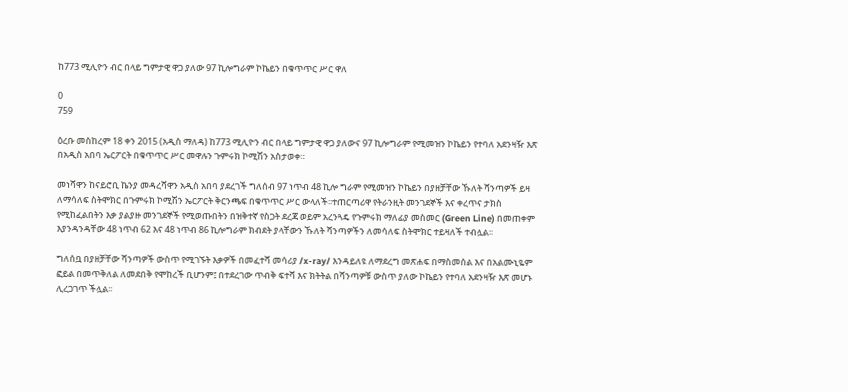ከ773 ሚሊዮን ብር በላይ ግምታዊ ዋጋ ያለው 97 ኪሎግራም ኮኬይን በቁጥጥር ሥር ዋለ

0
759

ዕረቡ መስከረም 18 ቀን 2015 (አዲስ ማለዳ) ከ773 ሚሊዮን ብር በላይ ግምታዊ ዋጋ ያለውና 97 ኪሎግራም የሚመዝን ኮኬይን የተባለ አደንዛዥ እጽ በአዲስ አበባ ኤርፖርት በቁጥጥር ሥር መዋሉን ጉምሩክ ኮሚሽን አስታወቀ።

መነሻዋን ከናይሮቢ ኬንያ መዳረሻዋን አዲስ አበባ ያደረገች ግለሰብ 97 ነጥብ 48 ኪሎ ግራም የሚመዝን ኮኬይን በያዘቻቸው ኹለት ሻንጣዎች ይዛ ለማሳለፍ ስትሞክር በጉምሩክ ኮሚሽን ኤርፖርት ቅርንጫፍ በቁጥጥር ሥር ውላለች፡፡ተጠርጣሪዋ የትራንዚት መንገደኞች እና ቀረጥና ታክስ የሚከፈልበትን እቃ ያልያዙ መንገደኞች የሚወጡበትን በዝቅተኛ የስጋት ደረጃ ወይም አረንጓዴ የጉምሩክ ማለፊያ መስመር (Green Line) በመጠቀም እያንዳንዳቸው 48 ነጥብ 62 እና 48 ነጥብ 86 ኪሎግራም ክብደት ያላቸውን ኹለት ሻንጣዎችን ለመሳለፍ ስትሞክር ተይዛለች ተብሏል፡፡

ግለሰቧ በያዘቻቸው ሻንጣዎች ውስጥ የሚገኙት እቃዎች በመፈተሻ መሳሪያ /x-ray/ እንዳይለዩ ለማደረግ መጽሐፍ በማስመሰል እና በአልሙኒዬም ፎይል በመጥቅለል ለመደበቅ የሞከረች ቢሆንም፤ በተደረገው ጥብቅ ፍተሻ እና ክትትል በሻንጣዎቹ ውስጥ ያለው ኮኬይን የተባለ አደንዛዥ እጽ መሆኑ ሊረጋገጥ ችሏል፡፡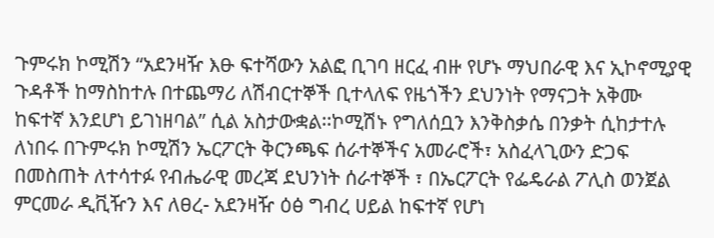ጉምሩክ ኮሚሽን “አደንዛዥ እፁ ፍተሻውን አልፎ ቢገባ ዘርፈ ብዙ የሆኑ ማህበራዊ እና ኢኮኖሚያዊ ጉዳቶች ከማስከተሉ በተጨማሪ ለሽብርተኞች ቢተላለፍ የዜጎችን ደህንነት የማናጋት አቅሙ ከፍተኛ እንደሆነ ይገነዘባል” ሲል አስታውቋል፡፡ኮሚሽኑ የግለሰቧን እንቅስቃሴ በንቃት ሲከታተሉ ለነበሩ በጉምሩክ ኮሚሽን ኤርፖርት ቅርንጫፍ ሰራተኞችና አመራሮች፣ አስፈላጊውን ድጋፍ በመስጠት ለተሳተፉ የብሔራዊ መረጃ ደህንነት ሰራተኞች ፣ በኤርፖርት የፌዴራል ፖሊስ ወንጀል ምርመራ ዲቪዥን እና ለፀረ- አደንዛዥ ዕፅ ግብረ ሀይል ከፍተኛ የሆነ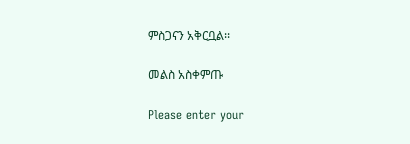ምስጋናን አቅርቧል፡፡

መልስ አስቀምጡ

Please enter your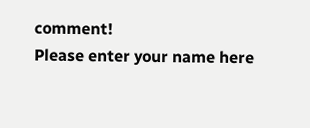comment!
Please enter your name here